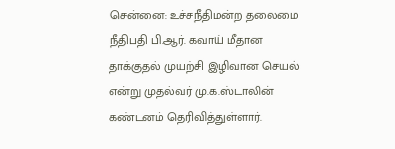சென்னை: உச்சநீதிமன்ற தலைமை நீதிபதி பி.ஆர். கவாய் மீதான தாக்குதல் முயற்சி இழிவான செயல் என்று முதல்வர் மு.க.ஸ்டாலின் கண்டனம் தெரிவித்துள்ளார்.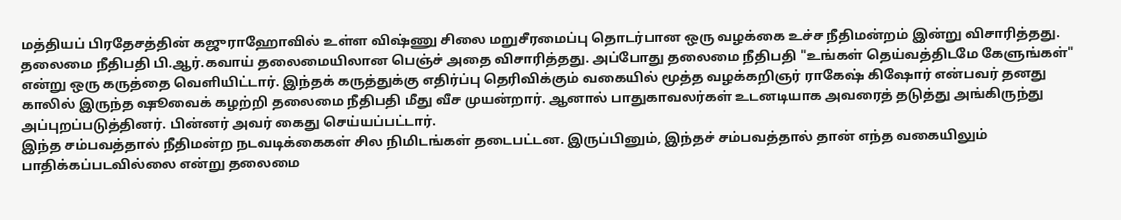மத்தியப் பிரதேசத்தின் கஜுராஹோவில் உள்ள விஷ்ணு சிலை மறுசீரமைப்பு தொடர்பான ஒரு வழக்கை உச்ச நீதிமன்றம் இன்று விசாரித்தது. தலைமை நீதிபதி பி.ஆர்.கவாய் தலைமையிலான பெஞ்ச் அதை விசாரித்தது. அப்போது தலைமை நீதிபதி "உங்கள் தெய்வத்திடமே கேளுங்கள்" என்று ஒரு கருத்தை வெளியிட்டார். இந்தக் கருத்துக்கு எதிர்ப்பு தெரிவிக்கும் வகையில் மூத்த வழக்கறிஞர் ராகேஷ் கிஷோர் என்பவர் தனது காலில் இருந்த ஷூவைக் கழற்றி தலைமை நீதிபதி மீது வீச முயன்றார். ஆனால் பாதுகாவலர்கள் உடனடியாக அவரைத் தடுத்து அங்கிருந்து அப்புறப்படுத்தினர். பின்னர் அவர் கைது செய்யப்பட்டார்.
இந்த சம்பவத்தால் நீதிமன்ற நடவடிக்கைகள் சில நிமிடங்கள் தடைபட்டன. இருப்பினும், இந்தச் சம்பவத்தால் தான் எந்த வகையிலும் பாதிக்கப்படவில்லை என்று தலைமை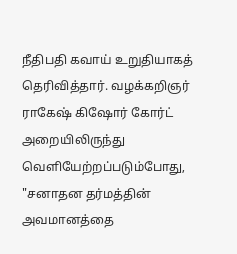நீதிபதி கவாய் உறுதியாகத் தெரிவித்தார். வழக்கறிஞர் ராகேஷ் கிஷோர் கோர்ட் அறையிலிருந்து வெளியேற்றப்படும்போது, "சனாதன தர்மத்தின் அவமானத்தை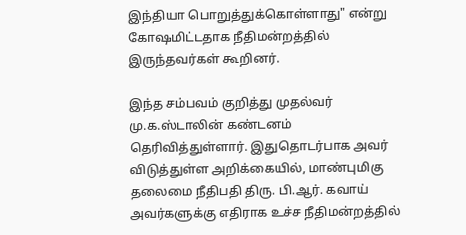இந்தியா பொறுத்துக்கொள்ளாது" என்று கோஷமிட்டதாக நீதிமன்றத்தில் இருந்தவர்கள் கூறினர்.

இந்த சம்பவம் குறித்து முதல்வர் மு.க.ஸ்டாலின் கண்டனம் தெரிவித்துள்ளார். இதுதொடர்பாக அவர் விடுத்துள்ள அறிக்கையில், மாண்புமிகு தலைமை நீதிபதி திரு. பி.ஆர். கவாய் அவர்களுக்கு எதிராக உச்ச நீதிமன்றத்தில்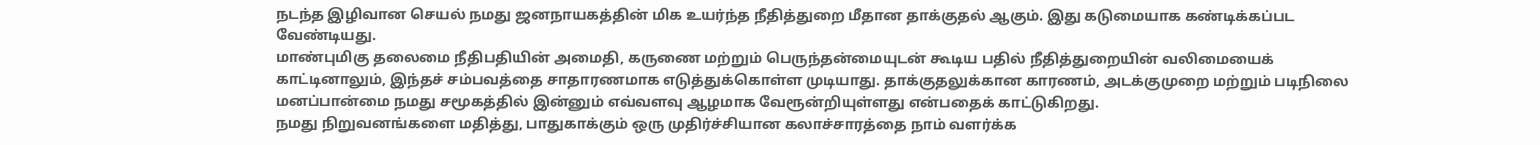நடந்த இழிவான செயல் நமது ஜனநாயகத்தின் மிக உயர்ந்த நீதித்துறை மீதான தாக்குதல் ஆகும். இது கடுமையாக கண்டிக்கப்பட வேண்டியது.
மாண்புமிகு தலைமை நீதிபதியின் அமைதி, கருணை மற்றும் பெருந்தன்மையுடன் கூடிய பதில் நீதித்துறையின் வலிமையைக் காட்டினாலும், இந்தச் சம்பவத்தை சாதாரணமாக எடுத்துக்கொள்ள முடியாது. தாக்குதலுக்கான காரணம், அடக்குமுறை மற்றும் படிநிலை மனப்பான்மை நமது சமூகத்தில் இன்னும் எவ்வளவு ஆழமாக வேரூன்றியுள்ளது என்பதைக் காட்டுகிறது.
நமது நிறுவனங்களை மதித்து, பாதுகாக்கும் ஒரு முதிர்ச்சியான கலாச்சாரத்தை நாம் வளர்க்க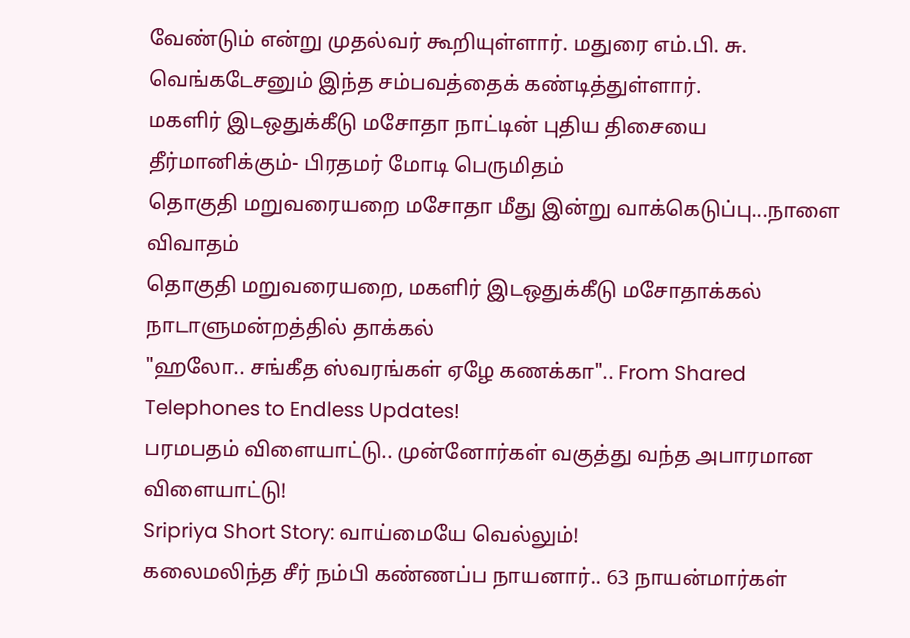வேண்டும் என்று முதல்வர் கூறியுள்ளார். மதுரை எம்.பி. சு. வெங்கடேசனும் இந்த சம்பவத்தைக் கண்டித்துள்ளார்.
மகளிர் இடஒதுக்கீடு மசோதா நாட்டின் புதிய திசையை தீர்மானிக்கும்- பிரதமர் மோடி பெருமிதம்
தொகுதி மறுவரையறை மசோதா மீது இன்று வாக்கெடுப்பு...நாளை விவாதம்
தொகுதி மறுவரையறை, மகளிர் இடஒதுக்கீடு மசோதாக்கல் நாடாளுமன்றத்தில் தாக்கல்
"ஹலோ.. சங்கீத ஸ்வரங்கள் ஏழே கணக்கா".. From Shared Telephones to Endless Updates!
பரமபதம் விளையாட்டு.. முன்னோர்கள் வகுத்து வந்த அபாரமான விளையாட்டு!
Sripriya Short Story: வாய்மையே வெல்லும்!
கலைமலிந்த சீர் நம்பி கண்ணப்ப நாயனார்.. 63 நாயன்மார்கள்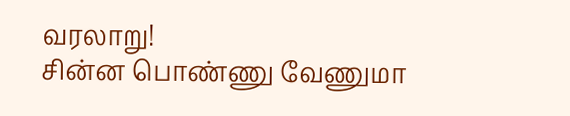வரலாறு!
சின்ன பொண்ணு வேணுமா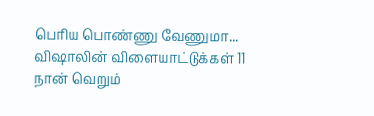பெரிய பொண்ணு வேணுமா... விஷாலின் விளையாட்டுக்கள் 11
நான் வெறும்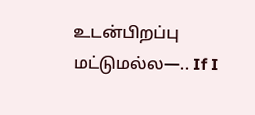உடன்பிறப்பு மட்டுமல்ல—.. If I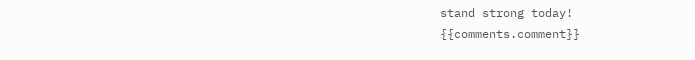stand strong today!
{{comments.comment}}